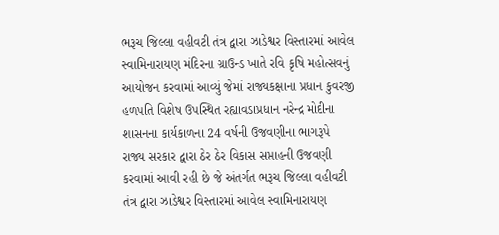ભરૂચ જિલ્લા વહીવટી તંત્ર દ્વારા ઝાડેશ્વર વિસ્તારમાં આવેલ સ્વામિનારાયણ મંદિરના ગ્રાઉન્ડ ખાતે રવિ કૃષિ મહોત્સવનું આયોજન કરવામાં આવ્યું જેમાં રાજ્યકક્ષાના પ્રધાન કુવરજી હળપતિ વિશેષ ઉપસ્થિત રહ્યાવડાપ્રધાન નરેન્દ્ર મોદીના શાસનના કાર્યકાળના 24 વર્ષની ઉજવણીના ભાગરૂપે રાજ્ય સરકાર દ્વારા ઠેર ઠેર વિકાસ સપ્તાહની ઉજવણી કરવામાં આવી રહી છે જે અંતર્ગત ભરૂચ જિલ્લા વહીવટી તંત્ર દ્વારા ઝાડેશ્વર વિસ્તારમાં આવેલ સ્વામિનારાયણ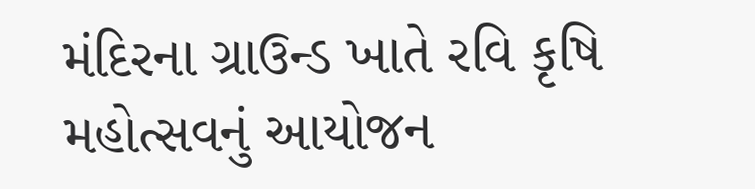મંદિરના ગ્રાઉન્ડ ખાતે રવિ કૃષિ મહોત્સવનું આયોજન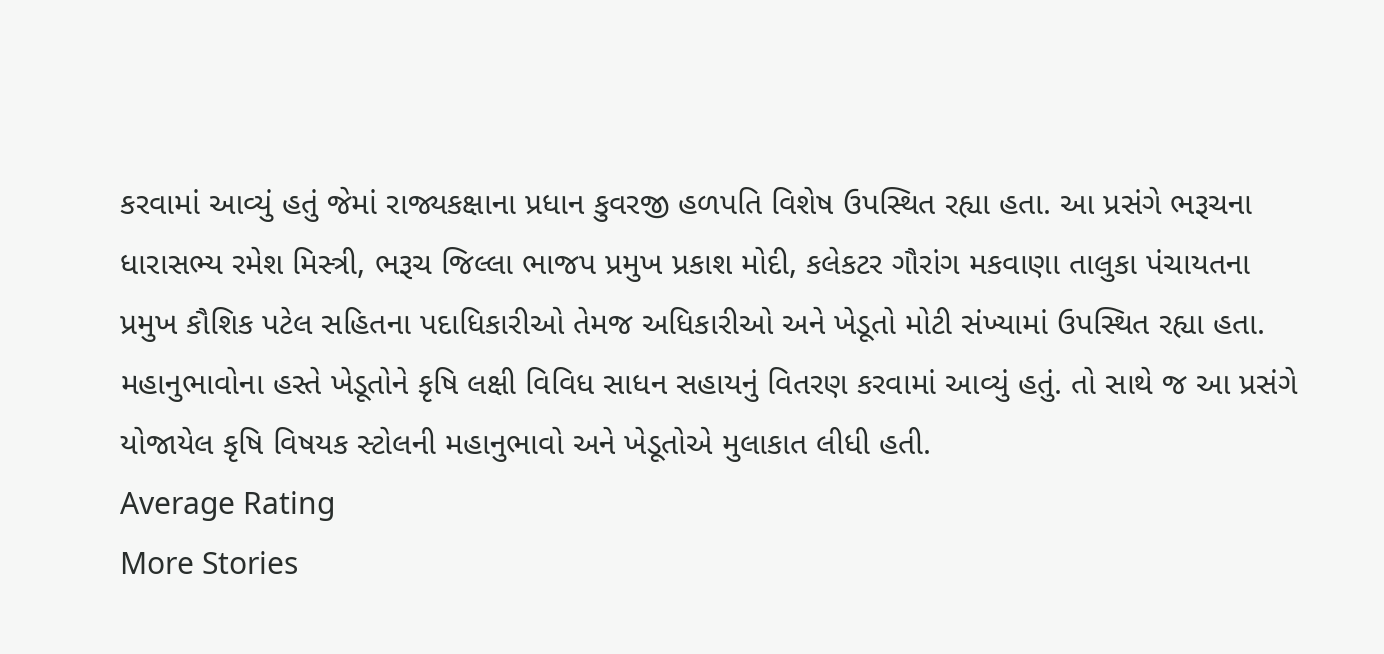કરવામાં આવ્યું હતું જેમાં રાજ્યકક્ષાના પ્રધાન કુવરજી હળપતિ વિશેષ ઉપસ્થિત રહ્યા હતા. આ પ્રસંગે ભરૂચના ધારાસભ્ય રમેશ મિસ્ત્રી, ભરૂચ જિલ્લા ભાજપ પ્રમુખ પ્રકાશ મોદી, કલેકટર ગૌરાંગ મકવાણા તાલુકા પંચાયતના પ્રમુખ કૌશિક પટેલ સહિતના પદાધિકારીઓ તેમજ અધિકારીઓ અને ખેડૂતો મોટી સંખ્યામાં ઉપસ્થિત રહ્યા હતા. મહાનુભાવોના હસ્તે ખેડૂતોને કૃષિ લક્ષી વિવિધ સાધન સહાયનું વિતરણ કરવામાં આવ્યું હતું. તો સાથે જ આ પ્રસંગે યોજાયેલ કૃષિ વિષયક સ્ટોલની મહાનુભાવો અને ખેડૂતોએ મુલાકાત લીધી હતી.
Average Rating
More Stories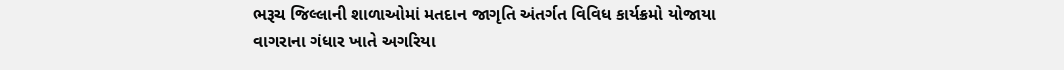ભરૂચ જિલ્લાની શાળાઓમાં મતદાન જાગૃતિ અંતર્ગત વિવિધ કાર્યક્રમો યોજાયા
વાગરાના ગંધાર ખાતે અગરિયા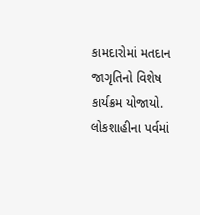કામદારોમાં મતદાન જાગૃતિનો વિશેષ કાર્યક્રમ યોજાયો.
લોકશાહીના પર્વમાં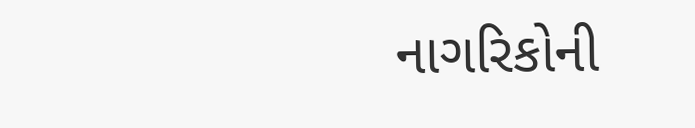નાગરિકોની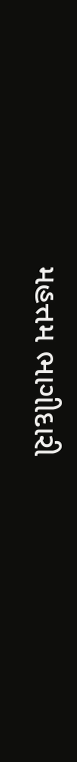મહત્તમ ભાગીદારી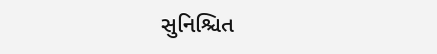સુનિશ્ચિત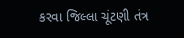કરવા જિલ્લા ચૂંટણી તંત્ર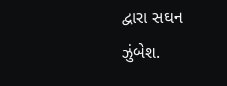દ્વારા સઘન ઝુંબેશ.